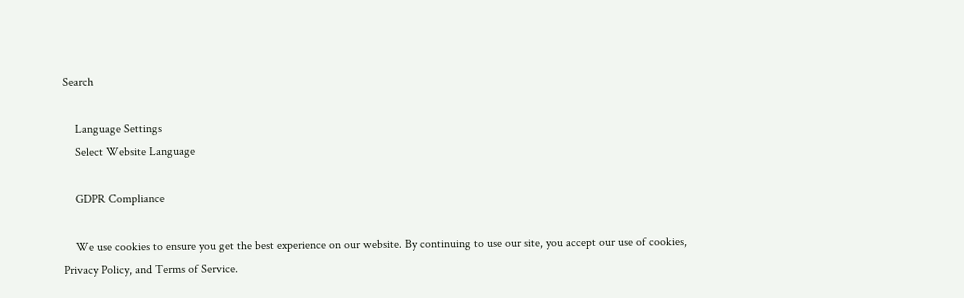Search

    Language Settings
    Select Website Language

    GDPR Compliance

    We use cookies to ensure you get the best experience on our website. By continuing to use our site, you accept our use of cookies, Privacy Policy, and Terms of Service.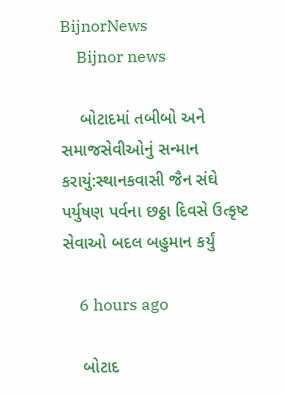BijnorNews
    Bijnor news

    બોટાદમાં તબીબો અને સમાજસેવીઓનું સન્માન કરાયું:સ્થાનકવાસી જૈન સંઘે પર્યુષણ પર્વના છઠ્ઠા દિવસે ઉત્કૃષ્ટ સેવાઓ બદલ બહુમાન કર્યું

    6 hours ago

    બોટાદ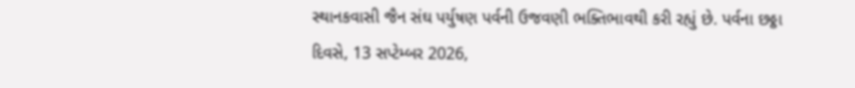સ્થાનકવાસી જૈન સંઘ પર્યુષણ પર્વની ઉજવણી ભક્તિભાવથી કરી રહ્યું છે. પર્વના છઠ્ઠા દિવસે, 13 સપ્ટેમ્બર 2026,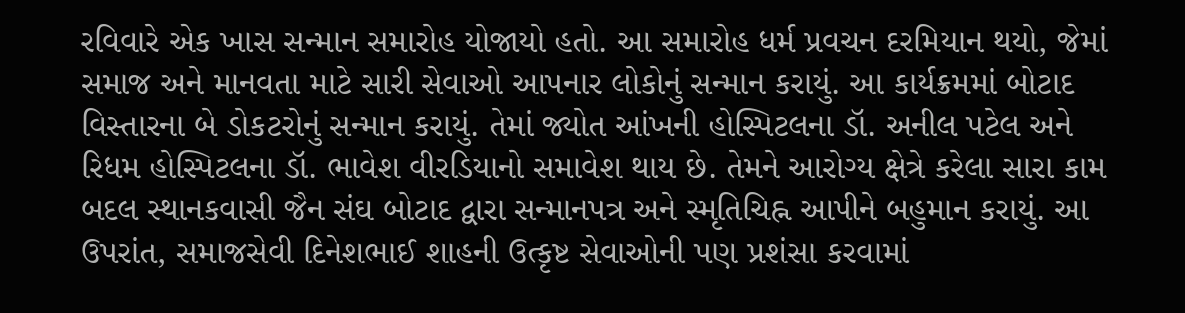રવિવારે એક ખાસ સન્માન સમારોહ યોજાયો હતો. આ સમારોહ ધર્મ પ્રવચન દરમિયાન થયો, જેમાં સમાજ અને માનવતા માટે સારી સેવાઓ આપનાર લોકોનું સન્માન કરાયું. આ કાર્યક્રમમાં બોટાદ વિસ્તારના બે ડોકટરોનું સન્માન કરાયું. તેમાં જ્યોત આંખની હોસ્પિટલના ડૉ. અનીલ પટેલ અને રિધમ હોસ્પિટલના ડૉ. ભાવેશ વીરડિયાનો સમાવેશ થાય છે. તેમને આરોગ્ય ક્ષેત્રે કરેલા સારા કામ બદલ સ્થાનકવાસી જૈન સંઘ બોટાદ દ્વારા સન્માનપત્ર અને સ્મૃતિચિહ્ન આપીને બહુમાન કરાયું. આ ઉપરાંત, સમાજસેવી દિનેશભાઈ શાહની ઉત્કૃષ્ટ સેવાઓની પણ પ્રશંસા કરવામાં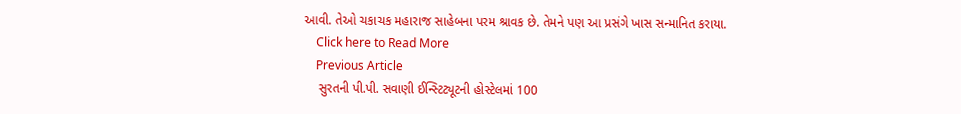આવી. તેઓ ચકાચક મહારાજ સાહેબના પરમ શ્રાવક છે. તેમને પણ આ પ્રસંગે ખાસ સન્માનિત કરાયા.
    Click here to Read More
    Previous Article
    સુરતની પી.પી. સવાણી ઈન્સ્ટિટ્યૂટની હોસ્ટેલમાં 100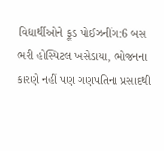વિદ્યાર્થીઓને ફૂડ પોઈઝનીંગ:6 બસ ભરી હોસ્પિટલ ખસેડાયા, ભોજનના કારણે નહીં પણ ગણપતિના પ્રસાદથી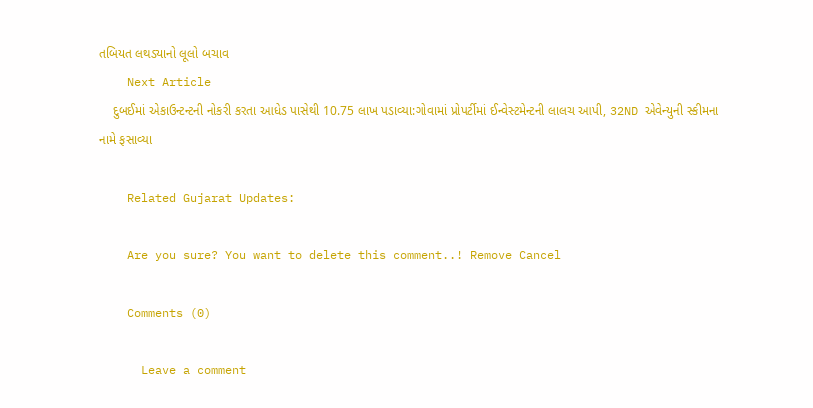તબિયત લથડ્યાનો લૂલો બચાવ
    Next Article
    દુબઈમાં એકાઉન્ટન્ટની નોકરી કરતા આધેડ પાસેથી 10.75 લાખ પડાવ્યા:ગોવામાં પ્રોપર્ટીમાં ઈન્વેસ્ટમેન્ટની લાલચ આપી, 32ND એવેન્યુની સ્કીમના નામે ફસાવ્યા

    Related Gujarat Updates:

    Are you sure? You want to delete this comment..! Remove Cancel

    Comments (0)

      Leave a comment